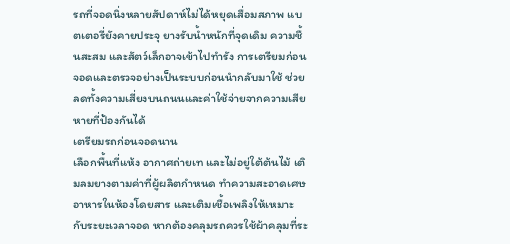รถที่จอดนิ่งหลายสัปดาห์ไม่ได้หยุดเสื่อมสภาพ แบตเตอรี่ยังคายประจุ ยางรับน้ำหนักที่จุดเดิม ความชื้นสะสม และสัตว์เล็กอาจเข้าไปทำรัง การเตรียมก่อนจอดและตรวจอย่างเป็นระบบก่อนนำกลับมาใช้ ช่วยลดทั้งความเสี่ยงบนถนนและค่าใช้จ่ายจากความเสียหายที่ป้องกันได้
เตรียมรถก่อนจอดนาน
เลือกพื้นที่แห้ง อากาศถ่ายเท และไม่อยู่ใต้ต้นไม้ เติมลมยางตามค่าที่ผู้ผลิตกำหนด ทำความสะอาดเศษอาหารในห้องโดยสาร และเติมเชื้อเพลิงให้เหมาะกับระยะเวลาจอด หากต้องคลุมรถควรใช้ผ้าคลุมที่ระ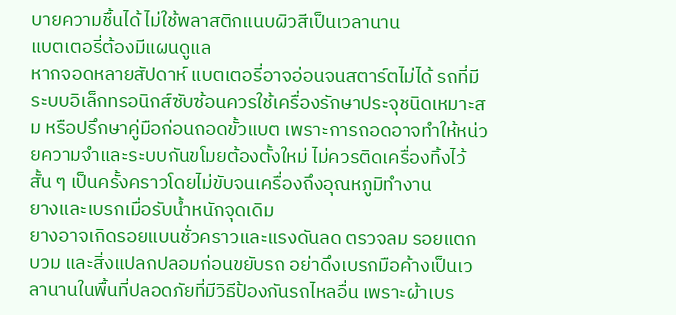บายความชื้นได้ ไม่ใช้พลาสติกแนบผิวสีเป็นเวลานาน
แบตเตอรี่ต้องมีแผนดูแล
หากจอดหลายสัปดาห์ แบตเตอรี่อาจอ่อนจนสตาร์ตไม่ได้ รถที่มีระบบอิเล็กทรอนิกส์ซับซ้อนควรใช้เครื่องรักษาประจุชนิดเหมาะสม หรือปรึกษาคู่มือก่อนถอดขั้วแบต เพราะการถอดอาจทำให้หน่วยความจำและระบบกันขโมยต้องตั้งใหม่ ไม่ควรติดเครื่องทิ้งไว้สั้น ๆ เป็นครั้งคราวโดยไม่ขับจนเครื่องถึงอุณหภูมิทำงาน
ยางและเบรกเมื่อรับน้ำหนักจุดเดิม
ยางอาจเกิดรอยแบนชั่วคราวและแรงดันลด ตรวจลม รอยแตก บวม และสิ่งแปลกปลอมก่อนขยับรถ อย่าดึงเบรกมือค้างเป็นเวลานานในพื้นที่ปลอดภัยที่มีวิธีป้องกันรถไหลอื่น เพราะผ้าเบร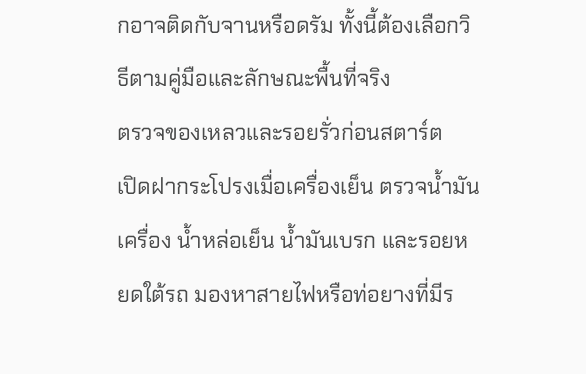กอาจติดกับจานหรือดรัม ทั้งนี้ต้องเลือกวิธีตามคู่มือและลักษณะพื้นที่จริง
ตรวจของเหลวและรอยรั่วก่อนสตาร์ต
เปิดฝากระโปรงเมื่อเครื่องเย็น ตรวจน้ำมันเครื่อง น้ำหล่อเย็น น้ำมันเบรก และรอยหยดใต้รถ มองหาสายไฟหรือท่อยางที่มีร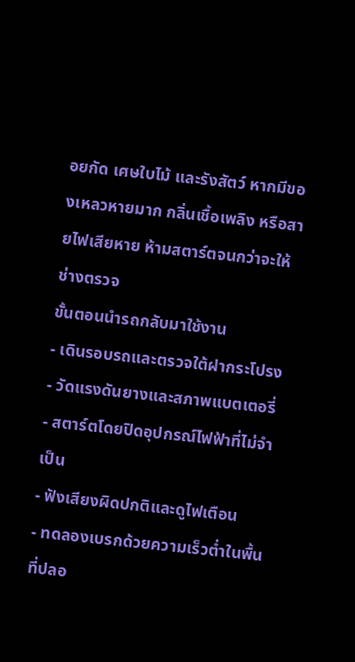อยกัด เศษใบไม้ และรังสัตว์ หากมีของเหลวหายมาก กลิ่นเชื้อเพลิง หรือสายไฟเสียหาย ห้ามสตาร์ตจนกว่าจะให้ช่างตรวจ
ขั้นตอนนำรถกลับมาใช้งาน
- เดินรอบรถและตรวจใต้ฝากระโปรง
- วัดแรงดันยางและสภาพแบตเตอรี่
- สตาร์ตโดยปิดอุปกรณ์ไฟฟ้าที่ไม่จำเป็น
- ฟังเสียงผิดปกติและดูไฟเตือน
- ทดลองเบรกด้วยความเร็วต่ำในพื้นที่ปลอ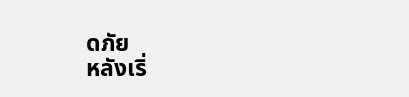ดภัย
หลังเริ่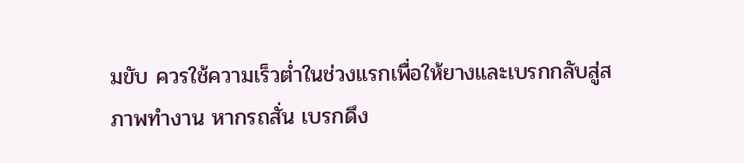มขับ ควรใช้ความเร็วต่ำในช่วงแรกเพื่อให้ยางและเบรกกลับสู่สภาพทำงาน หากรถสั่น เบรกดึง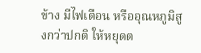ข้าง มีไฟเตือน หรืออุณหภูมิสูงกว่าปกติ ให้หยุดต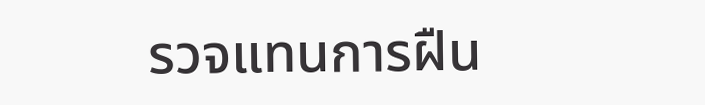รวจแทนการฝืน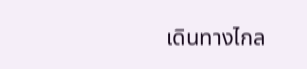เดินทางไกล